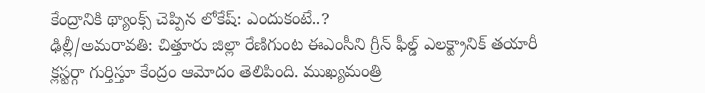కేంద్రానికి థ్యాంక్స్ చెప్పిన లోకేష్: ఎందుకంటే..?
ఢిల్లీ/అమరావతి: చిత్తూరు జిల్లా రేణిగుంట ఈఎంసీని గ్రీన్ ఫీల్డ్ ఎలక్ట్రానిక్ తయారీ క్లస్టర్గా గుర్తిస్తూ కేంద్రం ఆమోదం తెలిపింది. ముఖ్యమంత్రి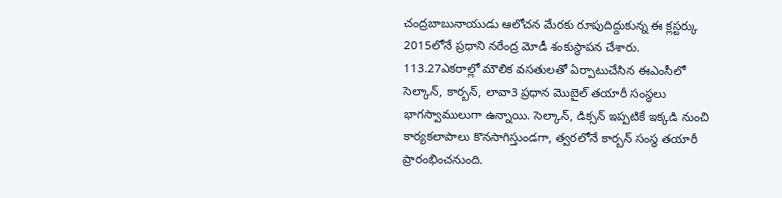చంద్రబాబునాయుడు ఆలోచన మేరకు రూపుదిద్దుకున్న ఈ క్లస్టర్కు 2015లోనే ప్రధాని నరేంద్ర మోడీ శంకుస్థాపన చేశారు.
113.27ఎకరాల్లో మౌలిక వసతులతో ఏర్పాటుచేసిన ఈఎంసీలో సెల్కాన్, కార్బన్, లావా3 ప్రధాన మొబైల్ తయారీ సంస్థలు భాగస్వాములుగా ఉన్నాయి. సెల్కాన్, డిక్సన్ ఇప్పటికే ఇక్కడి నుంచి కార్యకలాపాలు కొనసాగిస్తుండగా, త్వరలోనే కార్బన్ సంస్థ తయారీ ప్రారంభించనుంది.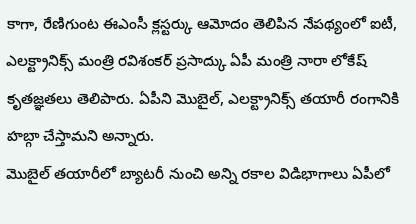కాగా, రేణిగుంట ఈఎంసీ క్లస్టర్కు ఆమోదం తెలిపిన నేపథ్యంలో ఐటీ, ఎలక్ట్రానిక్స్ మంత్రి రవిశంకర్ ప్రసాద్కు ఏపీ మంత్రి నారా లోకేష్ కృతజ్ఞతలు తెలిపారు. ఏపీని మొబైల్, ఎలక్ట్రానిక్స్ తయారీ రంగానికి హబ్గా చేస్తామని అన్నారు.
మొబైల్ తయారీలో బ్యాటరీ నుంచి అన్ని రకాల విడిభాగాలు ఏపీలో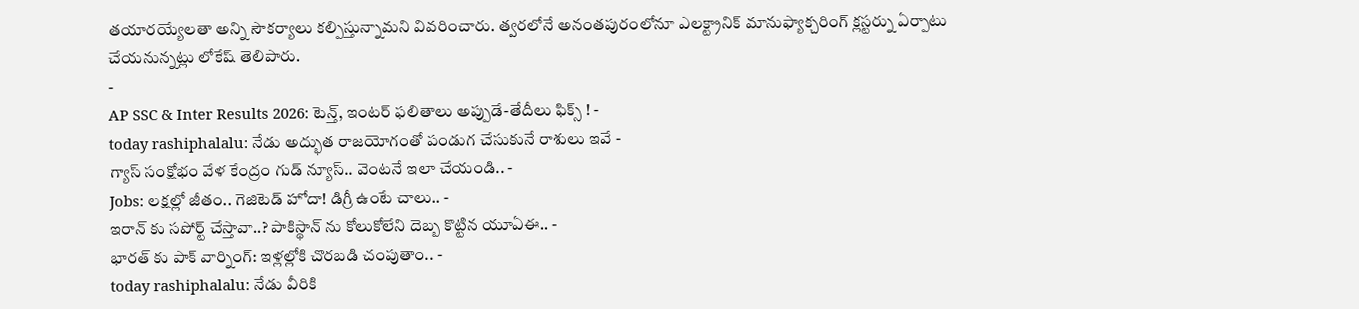తయారయ్యేలతా అన్ని సౌకర్యాలు కల్పిస్తున్నామని వివరించారు. త్వరలోనే అనంతపురంలోనూ ఎలక్ట్రానిక్ మానుఫ్యాక్చరింగ్ క్లస్టర్ను ఏర్పాటు చేయనున్నట్లు లోకేష్ తెలిపారు.
-
AP SSC & Inter Results 2026: టెన్త్, ఇంటర్ ఫలితాలు అప్పుడే-తేదీలు ఫిక్స్ ! -
today rashiphalalu: నేడు అద్భుత రాజయోగంతో పండుగ చేసుకునే రాశులు ఇవే -
గ్యాస్ సంక్షోభం వేళ కేంద్రం గుడ్ న్యూస్.. వెంటనే ఇలా చేయండి.. -
Jobs: లక్షల్లో జీతం.. గెజిటెడ్ హోదా! డిగ్రీ ఉంటే చాలు.. -
ఇరాన్ కు సపోర్ట్ చేస్తావా..? పాకిస్థాన్ ను కోలుకోలేని దెబ్బ కొట్టిన యూఏఈ.. -
భారత్ కు పాక్ వార్నింగ్: ఇళ్లల్లోకి చొరబడి చంపుతాం.. -
today rashiphalalu: నేడు వీరికి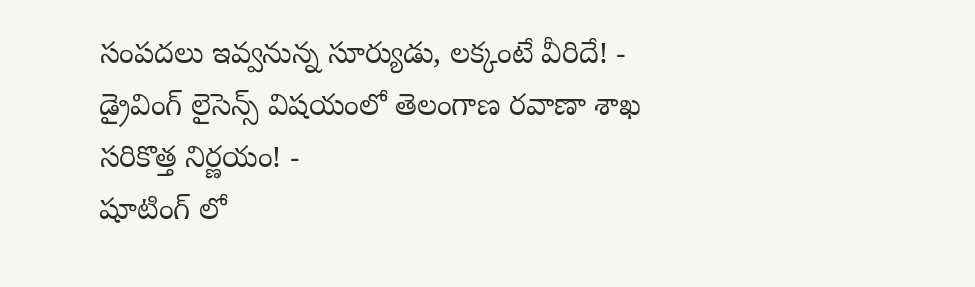సంపదలు ఇవ్వనున్న సూర్యుడు, లక్కంటే వీరిదే! -
డ్రైవింగ్ లైసెన్స్ విషయంలో తెలంగాణ రవాణా శాఖ సరికొత్త నిర్ణయం! -
షూటింగ్ లో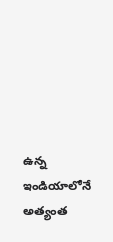ఉన్న ఇండియాలోనే అత్యంత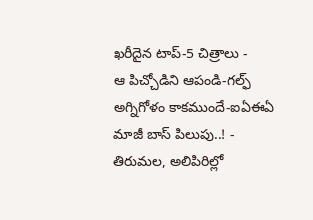ఖరీదైన టాప్-5 చిత్రాలు -
ఆ పిచ్చోడిని ఆపండి-గల్ఫ్ అగ్నిగోళం కాకముందే-ఐఏఈఏ మాజీ బాస్ పిలుపు..! -
తిరుమల, అలిపిరిల్లో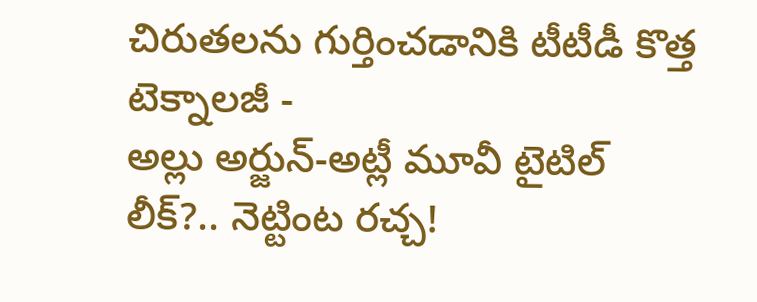చిరుతలను గుర్తించడానికి టీటీడీ కొత్త టెక్నాలజీ -
అల్లు అర్జున్-అట్లీ మూవీ టైటిల్ లీక్?.. నెట్టింట రచ్చ!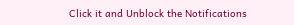Click it and Unblock the Notifications